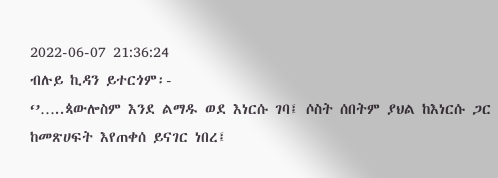2022-06-07 21:36:24
ብሉይ ኪዳን ይተርጎም፡-
‘’…..ጳውሎስም እንደ ልማዱ ወደ እነርሱ ገባ፤ ሶስት ሰበትም ያህል ከእነርሱ ጋር ከመጽሀፍት እየጠቀሰ ይናገር ነበረ፤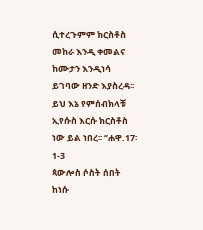ሲተረጉምም ክርስቶስ መከራ እንዲ ቀመልና ከሙታን እንዲነሳ ይገባው ዘንድ እያስረዳ፡፡ ይህ እኔ የምሰብክላቹ ኢየሱስ እርሱ ክርስቶስ ነው ይል ነበረ፡፡ ‘’ሐዋ.17፡1-3
ጳውሎስ ሶስት ሰበት ከነሱ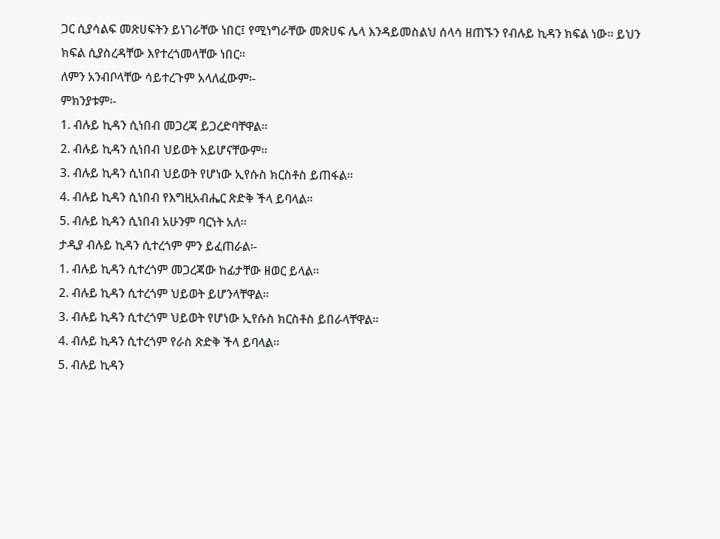ጋር ሲያሳልፍ መጽሀፍትን ይነገራቸው ነበር፤ የሚነግራቸው መጽሀፍ ሌላ እንዳይመስልህ ሰላሳ ዘጠኙን የብሉይ ኪዳን ክፍል ነው፡፡ ይህን ክፍል ሲያስረዳቸው እየተረጎመላቸው ነበር፡፡
ለምን አንብቦላቸው ሳይተረጉም አላለፈውም፡-
ምክንያቱም፡-
1. ብሉይ ኪዳን ሲነበብ መጋረጃ ይጋረድባቸዋል፡፡
2. ብሉይ ኪዳን ሲነበብ ህይወት አይሆናቸውም፡፡
3. ብሉይ ኪዳን ሲነበብ ህይወት የሆነው ኢየሱስ ክርስቶስ ይጠፋል፡፡
4. ብሉይ ኪዳን ሲነበብ የእግዚአብሔር ጽድቅ ችላ ይባላል፡፡
5. ብሉይ ኪዳን ሲነበብ አሁንም ባርነት አለ፡፡
ታዲያ ብሉይ ኪዳን ሲተረጎም ምን ይፈጠራል፡-
1. ብሉይ ኪዳን ሲተረጎም መጋረጃው ከፊታቸው ዘወር ይላል፡፡
2. ብሉይ ኪዳን ሲተረጎም ህይወት ይሆንላቸዋል፡፡
3. ብሉይ ኪዳን ሲተረጎም ህይወት የሆነው ኢየሱስ ክርስቶስ ይበራላቸዋል፡፡
4. ብሉይ ኪዳን ሲተረጎም የራስ ጽድቅ ችላ ይባላል፡፡
5. ብሉይ ኪዳን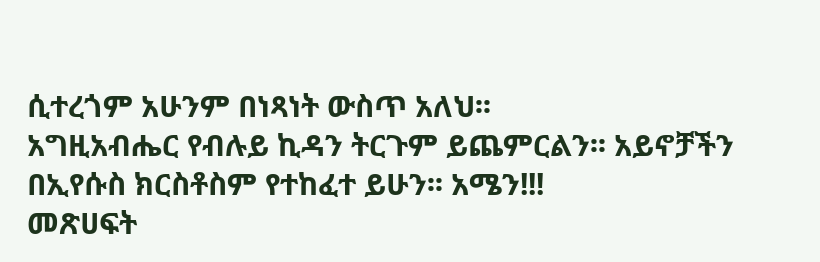ሲተረጎም አሁንም በነጻነት ውስጥ አለህ፡፡
አግዚአብሔር የብሉይ ኪዳን ትርጉም ይጨምርልን፡፡ አይኖቻችን በኢየሱስ ክርስቶስም የተከፈተ ይሁን፡፡ አሜን!!!
መጽሀፍት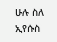ሁሉ ስለ ኢየሱስ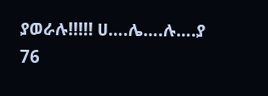ያወራሉ!!!!! ሀ….ሌ….ሉ….ያ
76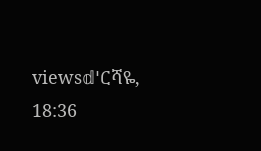views𝕕'ርሻዬ, 18:36